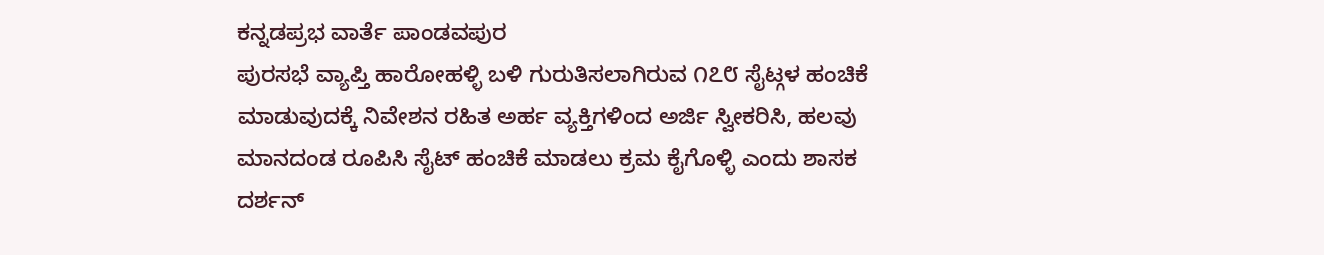ಕನ್ನಡಪ್ರಭ ವಾರ್ತೆ ಪಾಂಡವಪುರ
ಪುರಸಭೆ ವ್ಯಾಪ್ತಿ ಹಾರೋಹಳ್ಳಿ ಬಳಿ ಗುರುತಿಸಲಾಗಿರುವ ೧೭೮ ಸೈಟ್ಗಳ ಹಂಚಿಕೆ ಮಾಡುವುದಕ್ಕೆ ನಿವೇಶನ ರಹಿತ ಅರ್ಹ ವ್ಯಕ್ತಿಗಳಿಂದ ಅರ್ಜಿ ಸ್ವೀಕರಿಸಿ, ಹಲವು ಮಾನದಂಡ ರೂಪಿಸಿ ಸೈಟ್ ಹಂಚಿಕೆ ಮಾಡಲು ಕ್ರಮ ಕೈಗೊಳ್ಳಿ ಎಂದು ಶಾಸಕ ದರ್ಶನ್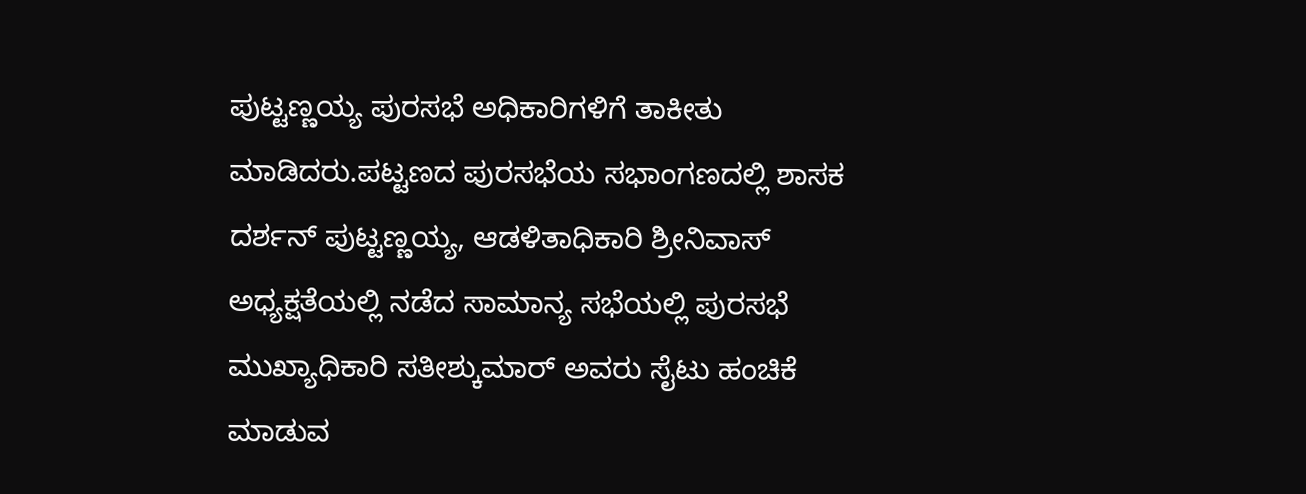ಪುಟ್ಟಣ್ಣಯ್ಯ ಪುರಸಭೆ ಅಧಿಕಾರಿಗಳಿಗೆ ತಾಕೀತು ಮಾಡಿದರು.ಪಟ್ಟಣದ ಪುರಸಭೆಯ ಸಭಾಂಗಣದಲ್ಲಿ ಶಾಸಕ ದರ್ಶನ್ ಪುಟ್ಟಣ್ಣಯ್ಯ, ಆಡಳಿತಾಧಿಕಾರಿ ಶ್ರೀನಿವಾಸ್ ಅಧ್ಯಕ್ಷತೆಯಲ್ಲಿ ನಡೆದ ಸಾಮಾನ್ಯ ಸಭೆಯಲ್ಲಿ ಪುರಸಭೆ ಮುಖ್ಯಾಧಿಕಾರಿ ಸತೀಶ್ಕುಮಾರ್ ಅವರು ಸೈಟು ಹಂಚಿಕೆ ಮಾಡುವ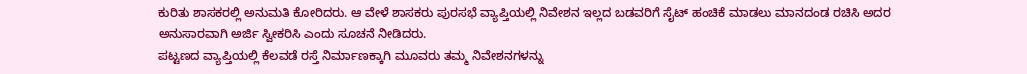ಕುರಿತು ಶಾಸಕರಲ್ಲಿ ಅನುಮತಿ ಕೋರಿದರು. ಆ ವೇಳೆ ಶಾಸಕರು ಪುರಸಭೆ ವ್ಯಾಪ್ತಿಯಲ್ಲಿ ನಿವೇಶನ ಇಲ್ಲದ ಬಡವರಿಗೆ ಸೈಟ್ ಹಂಚಿಕೆ ಮಾಡಲು ಮಾನದಂಡ ರಚಿಸಿ ಅದರ ಅನುಸಾರವಾಗಿ ಅರ್ಜಿ ಸ್ವೀಕರಿಸಿ ಎಂದು ಸೂಚನೆ ನೀಡಿದರು.
ಪಟ್ಟಣದ ವ್ಯಾಪ್ತಿಯಲ್ಲಿ ಕೆಲವಡೆ ರಸ್ತೆ ನಿರ್ಮಾಣಕ್ಕಾಗಿ ಮೂವರು ತಮ್ಮ ನಿವೇಶನಗಳನ್ನು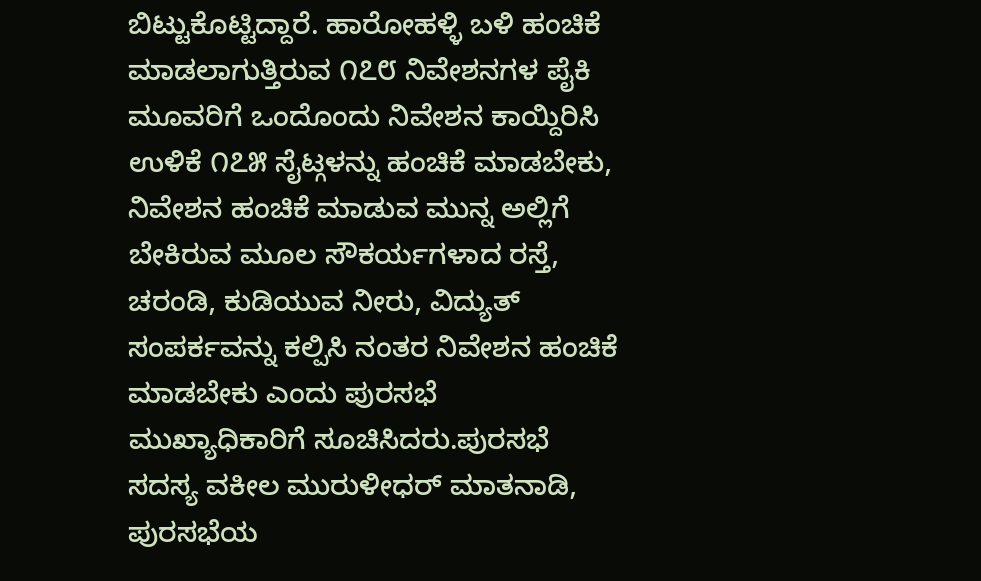ಬಿಟ್ಟುಕೊಟ್ಟಿದ್ದಾರೆ. ಹಾರೋಹಳ್ಳಿ ಬಳಿ ಹಂಚಿಕೆ ಮಾಡಲಾಗುತ್ತಿರುವ ೧೭೮ ನಿವೇಶನಗಳ ಪೈಕಿ ಮೂವರಿಗೆ ಒಂದೊಂದು ನಿವೇಶನ ಕಾಯ್ದಿರಿಸಿ ಉಳಿಕೆ ೧೭೫ ಸೈಟ್ಗಳನ್ನು ಹಂಚಿಕೆ ಮಾಡಬೇಕು, ನಿವೇಶನ ಹಂಚಿಕೆ ಮಾಡುವ ಮುನ್ನ ಅಲ್ಲಿಗೆ ಬೇಕಿರುವ ಮೂಲ ಸೌಕರ್ಯಗಳಾದ ರಸ್ತೆ, ಚರಂಡಿ, ಕುಡಿಯುವ ನೀರು, ವಿದ್ಯುತ್ ಸಂಪರ್ಕವನ್ನು ಕಲ್ಪಿಸಿ ನಂತರ ನಿವೇಶನ ಹಂಚಿಕೆ ಮಾಡಬೇಕು ಎಂದು ಪುರಸಭೆ ಮುಖ್ಯಾಧಿಕಾರಿಗೆ ಸೂಚಿಸಿದರು.ಪುರಸಭೆ ಸದಸ್ಯ ವಕೀಲ ಮುರುಳೀಧರ್ ಮಾತನಾಡಿ, ಪುರಸಭೆಯ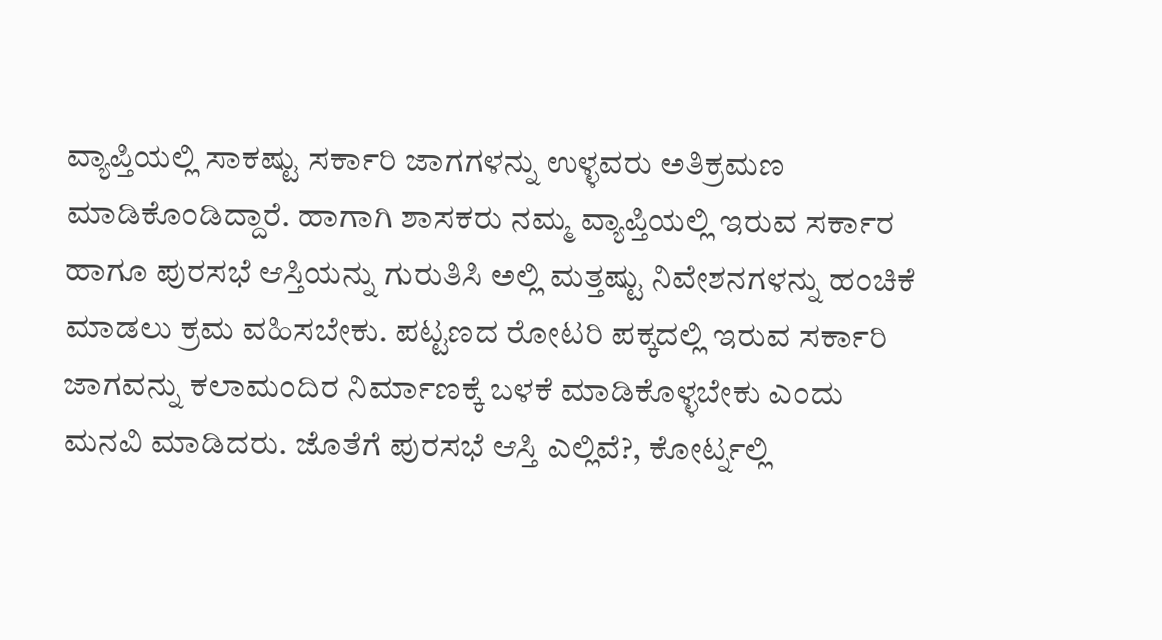ವ್ಯಾಪ್ತಿಯಲ್ಲಿ ಸಾಕಷ್ಟು ಸರ್ಕಾರಿ ಜಾಗಗಳನ್ನು ಉಳ್ಳವರು ಅತಿಕ್ರಮಣ ಮಾಡಿಕೊಂಡಿದ್ದಾರೆ. ಹಾಗಾಗಿ ಶಾಸಕರು ನಮ್ಮ ವ್ಯಾಪ್ತಿಯಲ್ಲಿ ಇರುವ ಸರ್ಕಾರ ಹಾಗೂ ಪುರಸಭೆ ಆಸ್ತಿಯನ್ನು ಗುರುತಿಸಿ ಅಲ್ಲಿ ಮತ್ತಷ್ಟು ನಿವೇಶನಗಳನ್ನು ಹಂಚಿಕೆ ಮಾಡಲು ಕ್ರಮ ವಹಿಸಬೇಕು. ಪಟ್ಟಣದ ರೋಟರಿ ಪಕ್ಕದಲ್ಲಿ ಇರುವ ಸರ್ಕಾರಿ ಜಾಗವನ್ನು ಕಲಾಮಂದಿರ ನಿರ್ಮಾಣಕ್ಕೆ ಬಳಕೆ ಮಾಡಿಕೊಳ್ಳಬೇಕು ಎಂದು ಮನವಿ ಮಾಡಿದರು. ಜೊತೆಗೆ ಪುರಸಭೆ ಆಸ್ತಿ ಎಲ್ಲಿವೆ?, ಕೋರ್ಟ್ನಲ್ಲಿ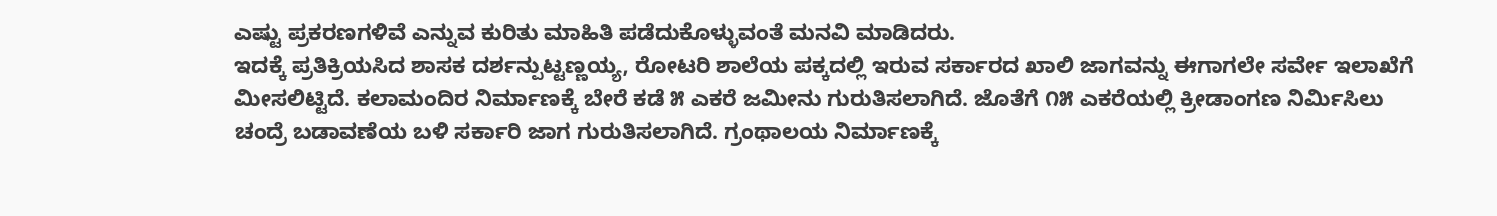ಎಷ್ಟು ಪ್ರಕರಣಗಳಿವೆ ಎನ್ನುವ ಕುರಿತು ಮಾಹಿತಿ ಪಡೆದುಕೊಳ್ಳುವಂತೆ ಮನವಿ ಮಾಡಿದರು.
ಇದಕ್ಕೆ ಪ್ರತಿಕ್ರಿಯಸಿದ ಶಾಸಕ ದರ್ಶನ್ಪುಟ್ಟಣ್ಣಯ್ಯ, ರೋಟರಿ ಶಾಲೆಯ ಪಕ್ಕದಲ್ಲಿ ಇರುವ ಸರ್ಕಾರದ ಖಾಲಿ ಜಾಗವನ್ನು ಈಗಾಗಲೇ ಸರ್ವೇ ಇಲಾಖೆಗೆ ಮೀಸಲಿಟ್ಟಿದೆ. ಕಲಾಮಂದಿರ ನಿರ್ಮಾಣಕ್ಕೆ ಬೇರೆ ಕಡೆ ೫ ಎಕರೆ ಜಮೀನು ಗುರುತಿಸಲಾಗಿದೆ. ಜೊತೆಗೆ ೧೫ ಎಕರೆಯಲ್ಲಿ ಕ್ರೀಡಾಂಗಣ ನಿರ್ಮಿಸಿಲು ಚಂದ್ರೆ ಬಡಾವಣೆಯ ಬಳಿ ಸರ್ಕಾರಿ ಜಾಗ ಗುರುತಿಸಲಾಗಿದೆ. ಗ್ರಂಥಾಲಯ ನಿರ್ಮಾಣಕ್ಕೆ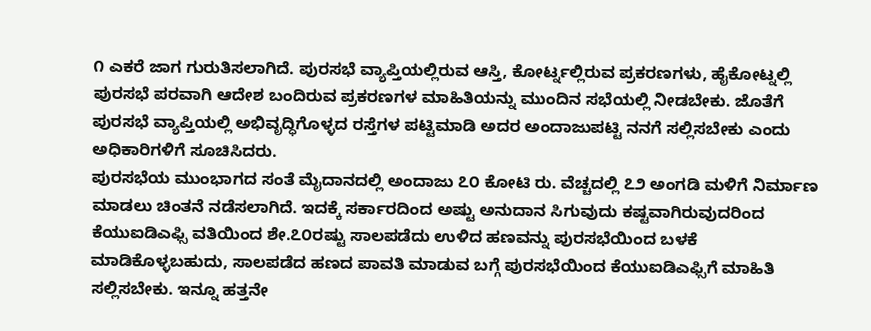೧ ಎಕರೆ ಜಾಗ ಗುರುತಿಸಲಾಗಿದೆ. ಪುರಸಭೆ ವ್ಯಾಪ್ತಿಯಲ್ಲಿರುವ ಆಸ್ತಿ, ಕೋರ್ಟ್ನಲ್ಲಿರುವ ಪ್ರಕರಣಗಳು, ಹೈಕೋಟ್ನಲ್ಲಿ ಪುರಸಭೆ ಪರವಾಗಿ ಆದೇಶ ಬಂದಿರುವ ಪ್ರಕರಣಗಳ ಮಾಹಿತಿಯನ್ನು ಮುಂದಿನ ಸಭೆಯಲ್ಲಿ ನೀಡಬೇಕು. ಜೊತೆಗೆ ಪುರಸಭೆ ವ್ಯಾಪ್ತಿಯಲ್ಲಿ ಅಭಿವೃದ್ಧಿಗೊಳ್ಳದ ರಸ್ತೆಗಳ ಪಟ್ಟಿಮಾಡಿ ಅದರ ಅಂದಾಜುಪಟ್ಟಿ ನನಗೆ ಸಲ್ಲಿಸಬೇಕು ಎಂದು ಅಧಿಕಾರಿಗಳಿಗೆ ಸೂಚಿಸಿದರು.
ಪುರಸಭೆಯ ಮುಂಭಾಗದ ಸಂತೆ ಮೈದಾನದಲ್ಲಿ ಅಂದಾಜು ೭೦ ಕೋಟಿ ರು. ವೆಚ್ಚದಲ್ಲಿ ೭೨ ಅಂಗಡಿ ಮಳಿಗೆ ನಿರ್ಮಾಣ ಮಾಡಲು ಚಿಂತನೆ ನಡೆಸಲಾಗಿದೆ. ಇದಕ್ಕೆ ಸರ್ಕಾರದಿಂದ ಅಷ್ಟು ಅನುದಾನ ಸಿಗುವುದು ಕಷ್ಟವಾಗಿರುವುದರಿಂದ ಕೆಯುಐಡಿಎಫ್ಸಿ ವತಿಯಿಂದ ಶೇ.೭೦ರಷ್ಟು ಸಾಲಪಡೆದು ಉಳಿದ ಹಣವನ್ನು ಪುರಸಭೆಯಿಂದ ಬಳಕೆ ಮಾಡಿಕೊಳ್ಳಬಹುದು, ಸಾಲಪಡೆದ ಹಣದ ಪಾವತಿ ಮಾಡುವ ಬಗ್ಗೆ ಪುರಸಭೆಯಿಂದ ಕೆಯುಐಡಿಎಫ್ಸಿಗೆ ಮಾಹಿತಿ ಸಲ್ಲಿಸಬೇಕು. ಇನ್ನೂ ಹತ್ತನೇ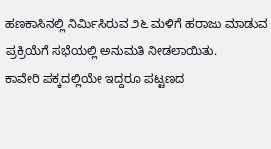ಹಣಕಾಸಿನಲ್ಲಿ ನಿರ್ಮಿಸಿರುವ ೨೬ ಮಳಿಗೆ ಹರಾಜು ಮಾಡುವ ಪ್ರಕ್ರಿಯೆಗೆ ಸಭೆಯಲ್ಲಿ ಅನುಮತಿ ನೀಡಲಾಯಿತು.
ಕಾವೇರಿ ಪಕ್ಕದಲ್ಲಿಯೇ ಇದ್ದರೂ ಪಟ್ಟಣದ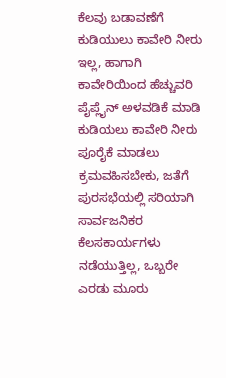ಕೆಲವು ಬಡಾವಣೆಗೆ ಕುಡಿಯುಲು ಕಾವೇರಿ ನೀರು ಇಲ್ಲ, ಹಾಗಾಗಿ ಕಾವೇರಿಯಿಂದ ಹೆಚ್ಚುವರಿ ಪೈಪ್ಲೈನ್ ಅಳವಡಿಕೆ ಮಾಡಿ ಕುಡಿಯಲು ಕಾವೇರಿ ನೀರು ಪೂರೈಕೆ ಮಾಡಲು ಕ್ರಮವಹಿಸಬೇಕು, ಜತೆಗೆ ಪುರಸಭೆಯಲ್ಲಿ ಸರಿಯಾಗಿ ಸಾರ್ವಜನಿಕರ ಕೆಲಸಕಾರ್ಯಗಳು ನಡೆಯುತ್ತಿಲ್ಲ, ಒಬ್ಬರೇ ಎರಡು ಮೂರು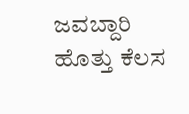ಜವಬ್ದಾರಿ ಹೊತ್ತು ಕೆಲಸ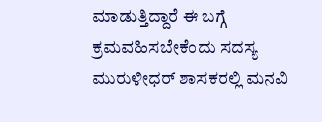ಮಾಡುತ್ತಿದ್ದಾರೆ ಈ ಬಗ್ಗೆ ಕ್ರಮವಹಿಸಬೇಕೆಂದು ಸದಸ್ಯ ಮುರುಳೀಧರ್ ಶಾಸಕರಲ್ಲಿ ಮನವಿ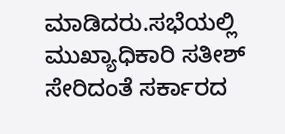ಮಾಡಿದರು.ಸಭೆಯಲ್ಲಿ ಮುಖ್ಯಾಧಿಕಾರಿ ಸತೀಶ್ ಸೇರಿದಂತೆ ಸರ್ಕಾರದ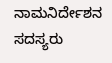ನಾಮನಿರ್ದೇಶನ ಸದಸ್ಯರು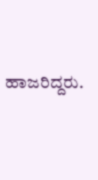ಹಾಜರಿದ್ದರು.